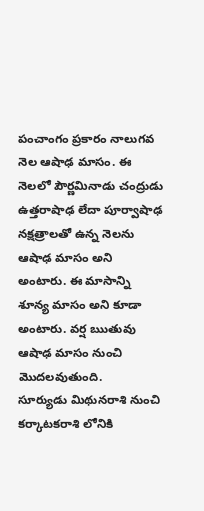పంచాంగం ప్రకారం నాలుగవ నెల ఆషాఢ మాసం. ఈ నెలలో పౌర్ణమినాడు చంద్రుడు ఉత్తరాషాఢ లేదా పూర్వాషాఢ నక్షత్రాలతో ఉన్న నెలను ఆషాఢ మాసం అని అంటారు. ఈ మాసాన్ని శూన్య మాసం అని కూడా అంటారు. వర్ష ఋతువు ఆషాఢ మాసం నుంచి మొదలవుతుంది.
సూర్యుడు మిథునరాశి నుంచి కర్కాటకరాశి లోనికి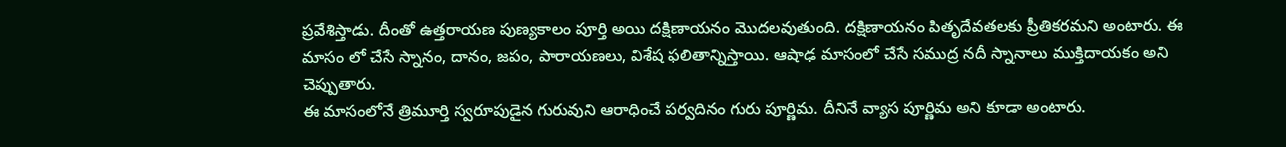ప్రవేశిస్తాడు. దీంతో ఉత్తరాయణ పుణ్యకాలం పూర్తి అయి దక్షిణాయనం మొదలవుతుంది. దక్షిణాయనం పితృదేవతలకు ప్రీతికరమని అంటారు. ఈ మాసం లో చేసే స్నానం, దానం, జపం, పారాయణలు, విశేష ఫలితాన్నిస్తాయి. ఆషాఢ మాసంలో చేసే సముద్ర నదీ స్నానాలు ముక్తిదాయకం అని చెప్పుతారు.
ఈ మాసంలోనే త్రిమూర్తి స్వరూపుడైన గురువుని ఆరాధించే పర్వదినం గురు పూర్ణిమ. దీనినే వ్యాస పూర్ణిమ అని కూడా అంటారు.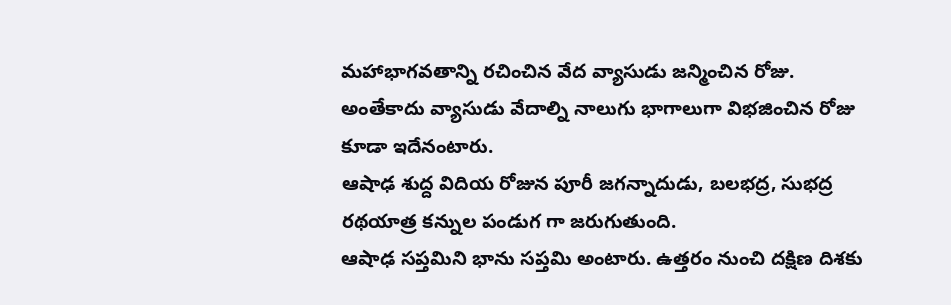మహాభాగవతాన్ని రచించిన వేద వ్యాసుడు జన్మించిన రోజు. అంతేకాదు వ్యాసుడు వేదాల్ని నాలుగు భాగాలుగా విభజించిన రోజు కూడా ఇదేనంటారు.
ఆషాఢ శుద్ద విదియ రోజున పూరీ జగన్నాదుడు, బలభద్ర, సుభద్ర రథయాత్ర కన్నుల పండుగ గా జరుగుతుంది.
ఆషాఢ సప్తమిని భాను సప్తమి అంటారు. ఉత్తరం నుంచి దక్షిణ దిశకు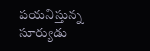పయనిస్తున్న సూర్యుడు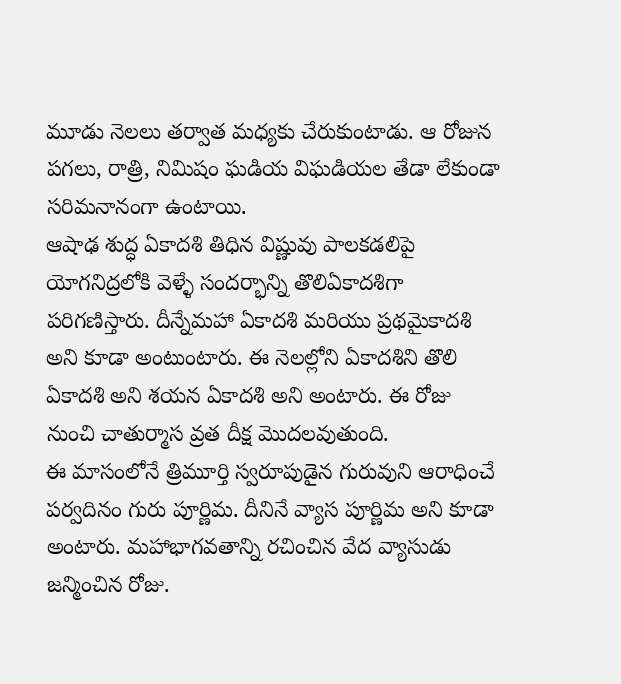మూడు నెలలు తర్వాత మధ్యకు చేరుకుంటాడు. ఆ రోజున పగలు, రాత్రి, నిమిషం ఘడియ విఘడియల తేడా లేకుండా సరిమనానంగా ఉంటాయి.
ఆషాఢ శుద్ధ ఏకాదశి తిధిన విష్ణువు పాలకడలిపై యోగనిద్రలోకి వెళ్ళే సందర్భాన్ని తొలిఏకాదశిగా పరిగణిస్తారు. దీన్నేమహా ఏకాదశి మరియు ప్రథమైకాదశి అని కూడా అంటుంటారు. ఈ నెలల్లోని ఏకాదశిని తొలి ఏకాదశి అని శయన ఏకాదశి అని అంటారు. ఈ రోజు నుంచి చాతుర్మాస వ్రత దీక్ష మొదలవుతుంది.
ఈ మాసంలోనే త్రిమూర్తి స్వరూపుడైన గురువుని ఆరాధించే పర్వదినం గురు పూర్ణిమ. దీనినే వ్యాస పూర్ణిమ అని కూడా అంటారు. మహాభాగవతాన్ని రచించిన వేద వ్యాసుడు జన్మించిన రోజు.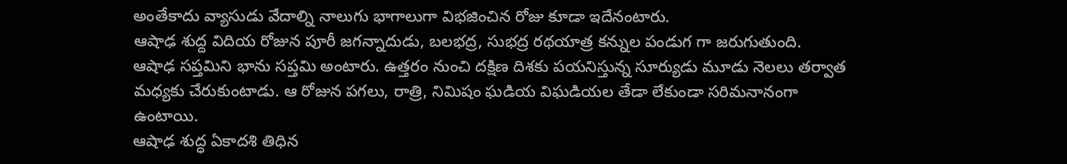అంతేకాదు వ్యాసుడు వేదాల్ని నాలుగు భాగాలుగా విభజించిన రోజు కూడా ఇదేనంటారు.
ఆషాఢ శుద్ద విదియ రోజున పూరీ జగన్నాదుడు, బలభద్ర, సుభద్ర రథయాత్ర కన్నుల పండుగ గా జరుగుతుంది.
ఆషాఢ సప్తమిని భాను సప్తమి అంటారు. ఉత్తరం నుంచి దక్షిణ దిశకు పయనిస్తున్న సూర్యుడు మూడు నెలలు తర్వాత మధ్యకు చేరుకుంటాడు. ఆ రోజున పగలు, రాత్రి, నిమిషం ఘడియ విఘడియల తేడా లేకుండా సరిమనానంగా ఉంటాయి.
ఆషాఢ శుద్ధ ఏకాదశి తిధిన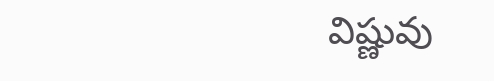విష్ణువు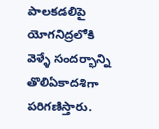పాలకడలిపై యోగనిద్రలోకి వెళ్ళే సందర్భాన్ని తొలిఏకాదశిగా పరిగణిస్తారు.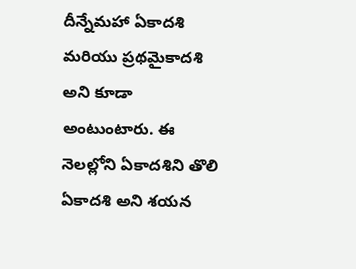దీన్నేమహా ఏకాదశి మరియు ప్రథమైకాదశి అని కూడా అంటుంటారు. ఈ నెలల్లోని ఏకాదశిని తొలి ఏకాదశి అని శయన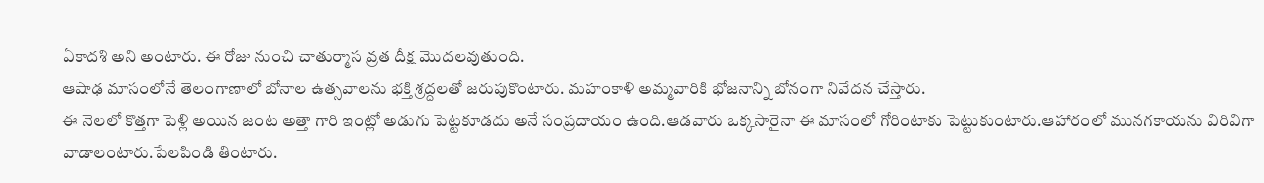ఏకాదశి అని అంటారు. ఈ రోజు నుంచి చాతుర్మాస వ్రత దీక్ష మొదలవుతుంది.
ఆషాఢ మాసంలోనే తెలంగాణాలో బోనాల ఉత్సవాలను భక్తి శ్రద్దలతో జరుపుకొంటారు. మహంకాళి అమ్మవారికి భోజనాన్ని బోనంగా నివేదన చేస్తారు.
ఈ నెలలో కొత్తగా పెళ్లి అయిన జంట అత్తా గారి ఇంట్లో అడుగు పెట్టకూడదు అనే సంప్రదాయం ఉంది.ఆడవారు ఒక్కసారైనా ఈ మాసంలో గోరింటాకు పెట్టుకుంటారు.ఆహారంలో మునగకాయను విరివిగా వాడాలంటారు.పేలపిండి తింటారు.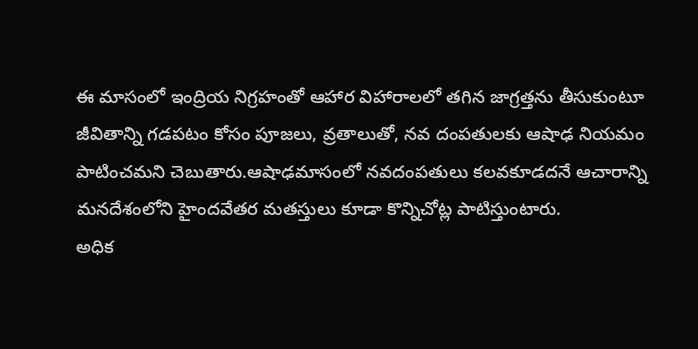ఈ మాసంలో ఇంద్రియ నిగ్రహంతో ఆహార విహారాలలో తగిన జాగ్రత్తను తీసుకుంటూ జీవితాన్ని గడపటం కోసం పూజలు, వ్రతాలుతో, నవ దంపతులకు ఆషాఢ నియమం పాటించమని చెబుతారు.ఆషాఢమాసంలో నవదంపతులు కలవకూడదనే ఆచారాన్ని మనదేశంలోని హైందవేతర మతస్తులు కూడా కొన్నిచోట్ల పాటిస్తుంటారు.
అధిక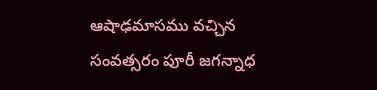ఆషాఢమాసము వచ్చిన సంవత్సరం పూరీ జగన్నాధ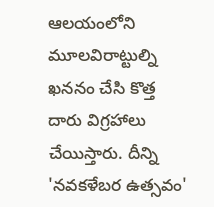ఆలయంలోని మూలవిరాట్టుల్ని ఖననం చేసి కొత్త దారు విగ్రహాలు చేయిస్తారు. దీన్ని 'నవకళేబర ఉత్సవం'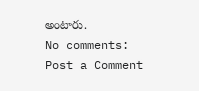అంటారు.
No comments:
Post a Comment